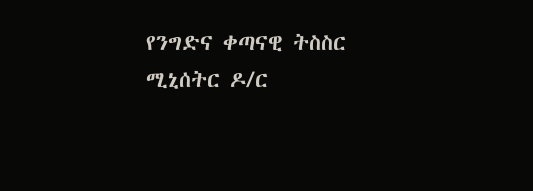የንግድና ቀጣናዊ ትስስር ሚኒሰትር ዶ/ር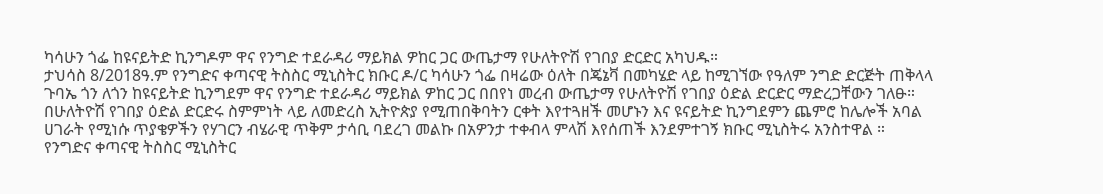ካሳሁን ጎፌ ከዩናይትድ ኪንግዶም ዋና የንግድ ተደራዳሪ ማይክል ዎከር ጋር ውጤታማ የሁለትዮሽ የገበያ ድርድር አካህዱ።
ታህሳስ 8/2018ዓ.ም የንግድና ቀጣናዊ ትስስር ሚኒስትር ክቡር ዶ/ር ካሳሁን ጎፌ በዛሬው ዕለት በጄኔቫ በመካሄድ ላይ ከሚገኘው የዓለም ንግድ ድርጅት ጠቅላላ ጉባኤ ጎን ለጎን ከዩናይትድ ኪንግደም ዋና የንግድ ተደራዳሪ ማይክል ዎከር ጋር በበየነ መረብ ውጤታማ የሁለትዮሽ የገበያ ዕድል ድርድር ማድረጋቸውን ገለፁ።
በሁለትዮሽ የገበያ ዕድል ድርድሩ ስምምነት ላይ ለመድረስ ኢትዮጵያ የሚጠበቅባትን ርቀት እየተጓዘች መሆኑን እና ዩናይትድ ኪንግደምን ጨምሮ ከሌሎች አባል ሀገራት የሚነሱ ጥያቄዎችን የሃገርን ብሄራዊ ጥቅም ታሳቢ ባደረገ መልኩ በአዎንታ ተቀብላ ምላሽ እየሰጠች እንደምተገኝ ክቡር ሚኒስትሩ አንስተዋል ።
የንግድና ቀጣናዊ ትስስር ሚኒስትር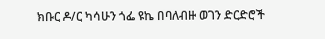ክቡር ዶ/ር ካሳሁን ጎፌ ዩኬ በባለብዙ ወገን ድርድሮች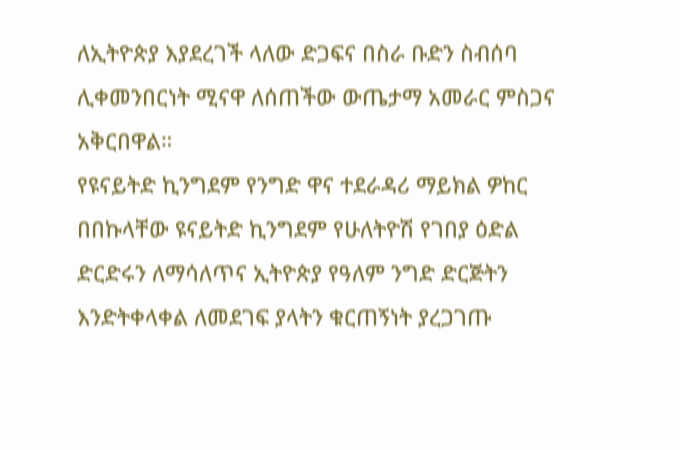ለኢትዮጵያ እያደረገች ላለው ድጋፍና በስራ ቡድን ስብሰባ ሊቀመንበርነት ሚናዋ ለሰጠችው ውጤታማ አመራር ምስጋና አቅርበዋል።
የዩናይትድ ኪንግደም የንግድ ዋና ተደራዳሪ ማይክል ዎከር በበኩላቸው ዩናይትድ ኪንግደም የሁለትዮሽ የገበያ ዕድል ድርድሩን ለማሳለጥና ኢትዮጵያ የዓለም ንግድ ድርጅትን እንድትቀላቀል ለመደገፍ ያላትን ቁርጠኝነት ያረጋገጡ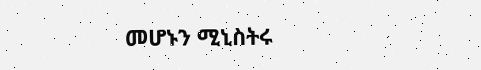መሆኑን ሚኒስትሩ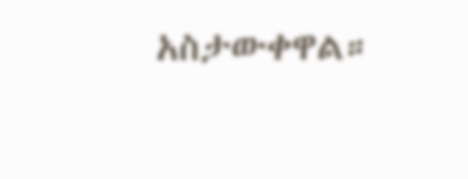አስታውቀዋል።